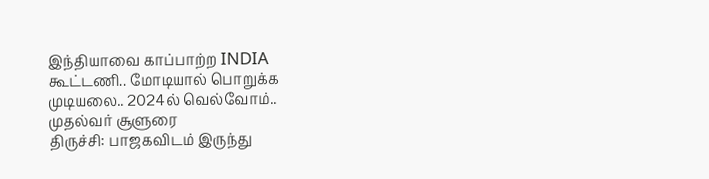இந்தியாவை காப்பாற்ற INDIA கூட்டணி.. மோடியால் பொறுக்க முடியலை.. 2024ல் வெல்வோம்.. முதல்வர் சூளுரை
திருச்சி: பாஜகவிடம் இருந்து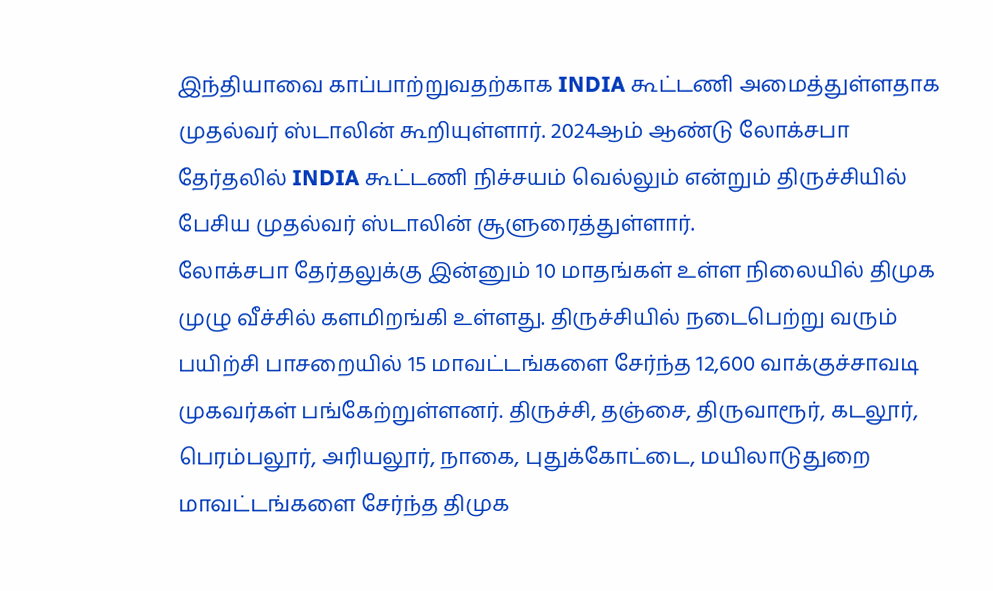இந்தியாவை காப்பாற்றுவதற்காக INDIA கூட்டணி அமைத்துள்ளதாக முதல்வர் ஸ்டாலின் கூறியுள்ளார். 2024ஆம் ஆண்டு லோக்சபா தேர்தலில் INDIA கூட்டணி நிச்சயம் வெல்லும் என்றும் திருச்சியில் பேசிய முதல்வர் ஸ்டாலின் சூளுரைத்துள்ளார்.
லோக்சபா தேர்தலுக்கு இன்னும் 10 மாதங்கள் உள்ள நிலையில் திமுக முழு வீச்சில் களமிறங்கி உள்ளது. திருச்சியில் நடைபெற்று வரும் பயிற்சி பாசறையில் 15 மாவட்டங்களை சேர்ந்த 12,600 வாக்குச்சாவடி முகவர்கள் பங்கேற்றுள்ளனர். திருச்சி, தஞ்சை, திருவாரூர், கடலூர், பெரம்பலூர், அரியலூர், நாகை, புதுக்கோட்டை, மயிலாடுதுறை மாவட்டங்களை சேர்ந்த திமுக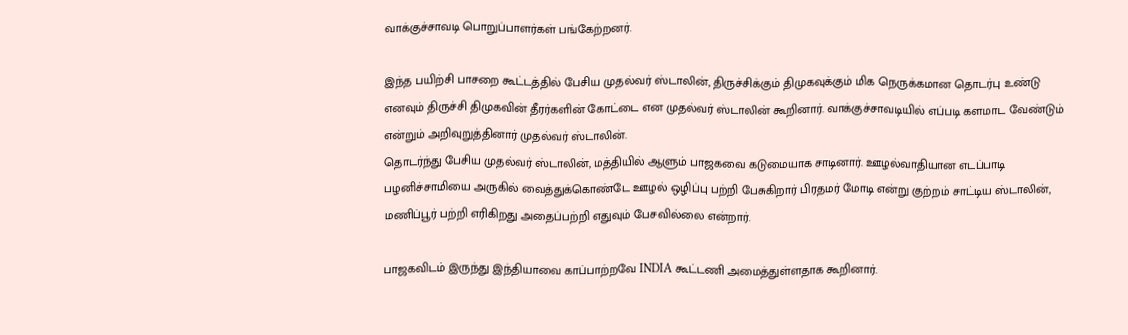வாக்குச்சாவடி பொறுப்பாளர்கள் பங்கேற்றனர்.

இந்த பயிற்சி பாசறை கூட்டத்தில் பேசிய முதல்வர் ஸ்டாலின், திருச்சிக்கும் திமுகவுக்கும் மிக நெருக்கமான தொடர்பு உண்டு எனவும் திருச்சி திமுகவின் தீரர்களின் கோட்டை என முதல்வர் ஸ்டாலின் கூறினார். வாக்குச்சாவடியில் எப்படி களமாட வேண்டும் என்றும் அறிவுறுத்தினார் முதல்வர் ஸ்டாலின்.
தொடர்ந்து பேசிய முதல்வர் ஸ்டாலின், மத்தியில் ஆளும் பாஜகவை கடுமையாக சாடினார். ஊழல்வாதியான எடப்பாடி பழனிச்சாமியை அருகில் வைத்துக்கொண்டே ஊழல் ஒழிப்பு பற்றி பேசுகிறார் பிரதமர் மோடி என்று குற்றம் சாட்டிய ஸ்டாலின், மணிப்பூர் பற்றி எரிகிறது அதைப்பற்றி எதுவும் பேசவில்லை என்றார்.

பாஜகவிடம் இருந்து இந்தியாவை காப்பாற்றவே INDIA கூட்டணி அமைத்துள்ளதாக கூறினார்.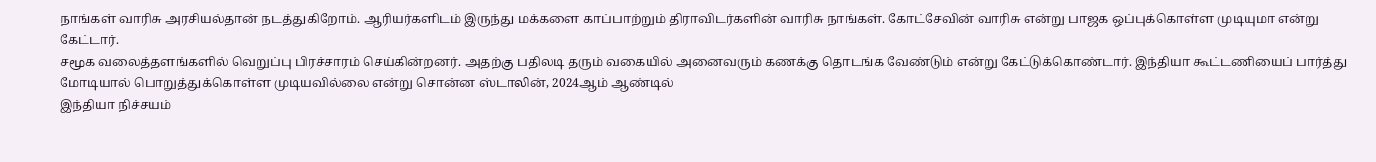நாங்கள் வாரிசு அரசியல்தான் நடத்துகிறோம். ஆரியர்களிடம் இருந்து மக்களை காப்பாற்றும் திராவிடர்களின் வாரிசு நாங்கள். கோட்சேவின் வாரிசு என்று பாஜக ஒப்புக்கொள்ள முடியுமா என்று கேட்டார்.
சமூக வலைத்தளங்களில் வெறுப்பு பிரச்சாரம் செய்கின்றனர். அதற்கு பதிலடி தரும் வகையில் அனைவரும் கணக்கு தொடங்க வேண்டும் என்று கேட்டுக்கொண்டார். இந்தியா கூட்டணியைப் பார்த்து மோடியால் பொறுத்துக்கொள்ள முடியவில்லை என்று சொன்ன ஸ்டாலின், 2024ஆம் ஆண்டில்
இந்தியா நிச்சயம்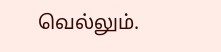வெல்லும்.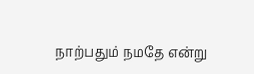நாற்பதும் நமதே என்று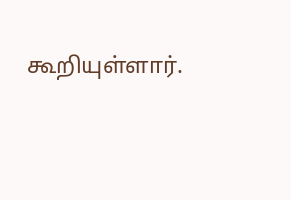கூறியுள்ளார்.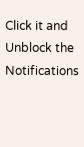Click it and Unblock the Notifications